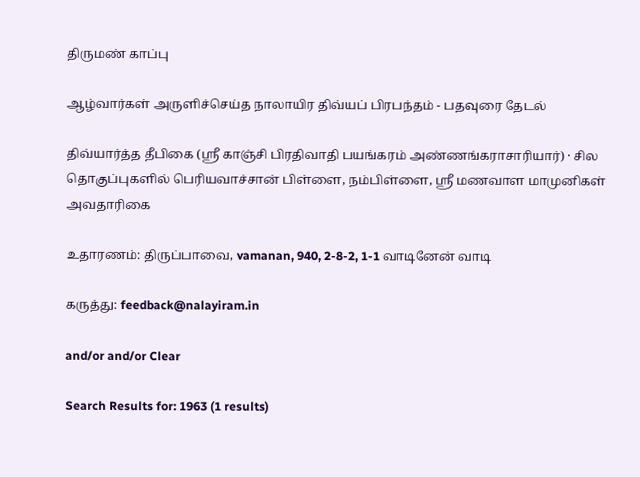திருமண் காப்பு

ஆழ்வார்கள் அருளிச்செய்த நாலாயிர திவ்யப் பிரபந்தம் - பதவுரை தேடல்

திவ்யார்த்த தீபிகை (ஸ்ரீ காஞ்சி பிரதிவாதி பயங்கரம் அண்ணங்கராசாரியார்) · சில தொகுப்புகளில் பெரியவாச்சான் பிள்ளை, நம்பிள்ளை, ஸ்ரீ மணவாள மாமுனிகள் அவதாரிகை

உதாரணம்: திருப்பாவை, vamanan, 940, 2-8-2, 1-1 வாடினேன் வாடி

கருத்து: feedback@nalayiram.in

and/or and/or Clear

Search Results for: 1963 (1 results)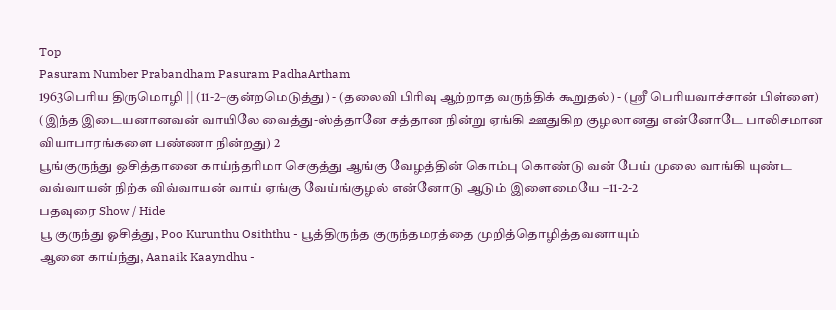Top
Pasuram Number Prabandham Pasuram PadhaArtham
1963பெரிய திருமொழி || (11-2–குன்றமெடுத்து) - (தலைவி பிரிவு ஆற்றாத வருந்திக் கூறுதல்) - (ஸ்ரீ பெரியவாச்சான் பிள்ளை) (இந்த இடையனானவன் வாயிலே வைத்து-ஸ்த்தானே சத்தான நின்று ஏங்கி ஊதுகிற குழலானது என்னோடே பாலிசமான வியாபாரங்களை பண்ணா நின்றது) 2
பூங்குருந்து ஒசித்தானை காய்ந்தரிமா செகுத்து ஆங்கு வேழத்தின் கொம்பு கொண்டு வன் பேய் முலை வாங்கி யுண்ட வவ்வாயன் நிற்க விவ்வாயன் வாய் ஏங்கு வேய்ங்குழல் என்னோடு ஆடும் இளைமையே –11-2-2
பதவுரை Show / Hide
பூ குருந்து ஓசித்து, Poo Kurunthu Osiththu - பூத்திருந்த குருந்தமரத்தை முறித்தொழித்தவனாயும்
ஆனை காய்ந்து, Aanaik Kaayndhu -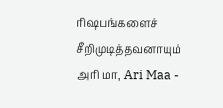ரிஷபங்களைச் சீறிமுடித்தவனாயும்
அரி மா, Ari Maa -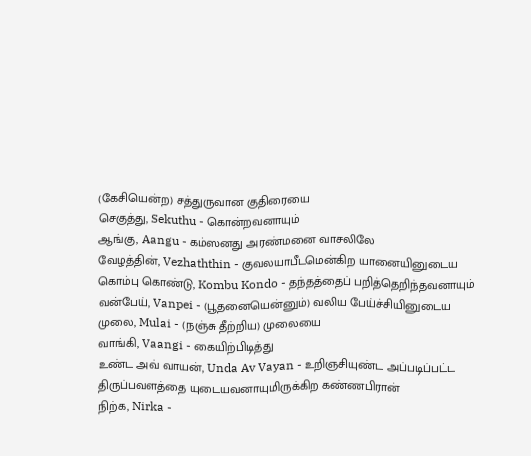(கேசியென்ற) சத்துருவான குதிரையை
செகுத்து, Sekuthu - கொன்றவனாயும்
ஆங்கு, Aangu - கம்ஸனது அரண்மனை வாசலிலே
வேழத்தின், Vezhaththin - குவலயாபீடமென்கிற யானையினுடைய
கொம்பு கொண்டு, Kombu Kondo - தந்தத்தைப் பறித்தெறிந்தவனாயும்
வன்பேய், Vanpei - (பூதனையென்னும்) வலிய பேய்ச்சியினுடைய
முலை, Mulai - (நஞ்சு தீற்றிய) முலையை
வாங்கி, Vaangi - கையிற்பிடித்து
உண்ட அவ் வாயன், Unda Av Vayan - உறிஞசியுண்ட அப்படிப்பட்ட திருப்பவளத்தை யுடையவனாயுமிருக்கிற கண்ணபிரான்
நிற்க, Nirka -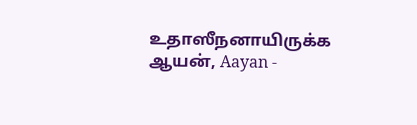உதாஸீநனாயிருக்க
ஆயன், Aayan -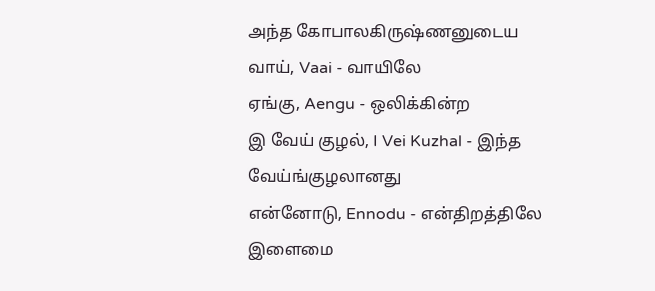அந்த கோபாலகிருஷ்ணனுடைய
வாய், Vaai - வாயிலே
ஏங்கு, Aengu - ஒலிக்கின்ற
இ வேய் குழல், I Vei Kuzhal - இந்த வேய்ங்குழலானது
என்னோடு, Ennodu - என்திறத்திலே
இளைமை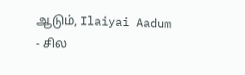ஆடும், Ilaiyai Aadum - சில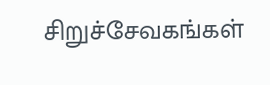சிறுச்சேவகங்கள்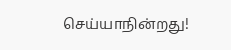செய்யாநின்றது!